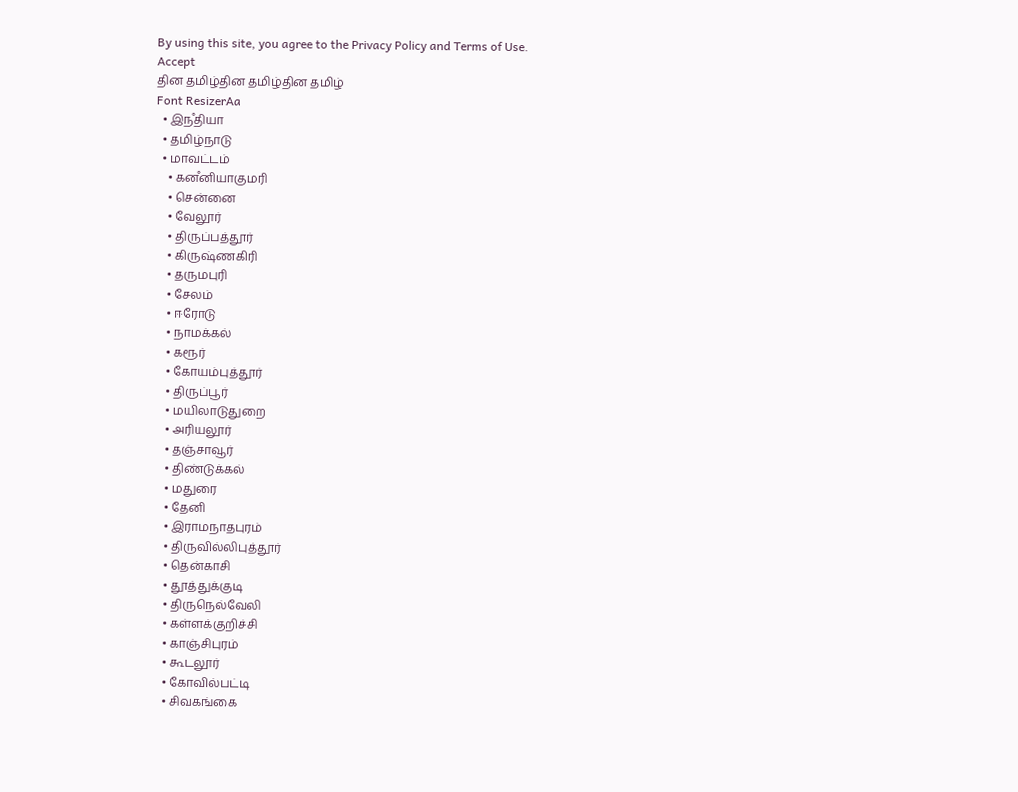By using this site, you agree to the Privacy Policy and Terms of Use.
Accept
தின தமிழ்தின தமிழ்தின தமிழ்
Font ResizerAa
  • இநஂதியா
  • தமிழ்நாடு
  • மாவட்டம்
    • கனஂனியாகுமரி
    • சென்னை
    • வேலூர்
    • திருப்பத்தூர்
    • கிருஷ்ணகிரி
    • தருமபுரி
    • சேலம்
    • ஈரோடு
    • நாமக்கல்
    • கரூர்
    • கோயம்புத்தூர்
    • திருப்பூர்
    • மயிலாடுதுறை
    • அரியலூர்
    • தஞ்சாவூர்
    • திண்டுக்கல்
    • மதுரை
    • தேனி
    • இராமநாதபுரம்
    • திருவில்லிபுத்தூர்
    • தென்காசி
    • தூத்துக்குடி
    • திருநெல்வேலி
    • கள்ளக்குறிச்சி
    • காஞ்சிபுரம்
    • கூடலூர்
    • கோவில்பட்டி
    • சிவகங்கை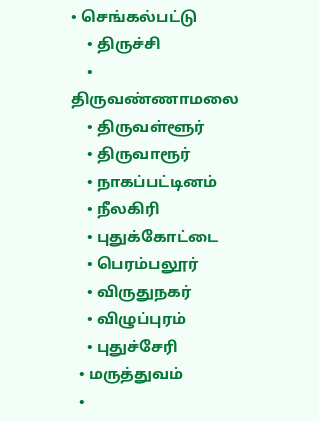• செங்கல்பட்டு
    • திருச்சி
    • திருவண்ணாமலை
    • திருவள்ளூர்
    • திருவாரூர்
    • நாகப்பட்டினம்
    • நீலகிரி
    • புதுக்கோட்டை
    • பெரம்பலூர்
    • விருதுநகர்
    • விழுப்புரம்
    • புதுச்சேரி
  • மருத்துவம்
  •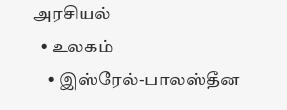அரசியல்
  • உலகம்
    • இஸ்ரேல்-பாலஸ்தீன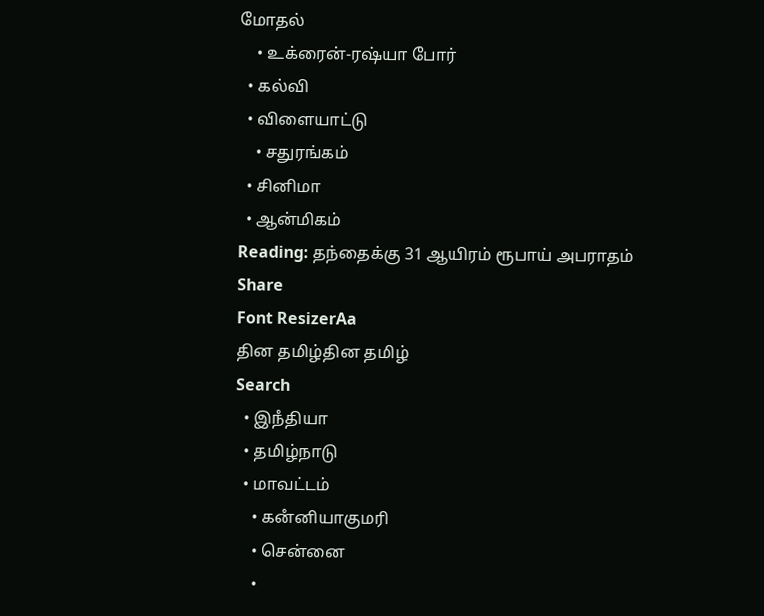மோதல்
    • உக்ரைன்-ரஷ்யா போர்
  • கல்வி
  • விளையாட்டு
    • சதுரங்கம்
  • சினிமா
  • ஆன்மிகம்
Reading: தந்தைக்கு 31 ஆயிரம் ரூபாய் அபராதம்
Share
Font ResizerAa
தின தமிழ்தின தமிழ்
Search
  • இநஂதியா
  • தமிழ்நாடு
  • மாவட்டம்
    • கனஂனியாகுமரி
    • சென்னை
    •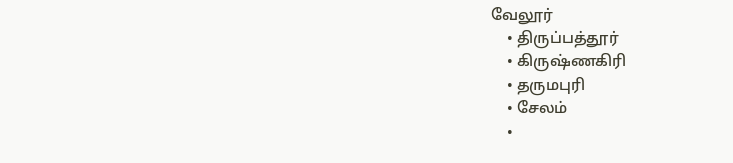வேலூர்
    • திருப்பத்தூர்
    • கிருஷ்ணகிரி
    • தருமபுரி
    • சேலம்
    •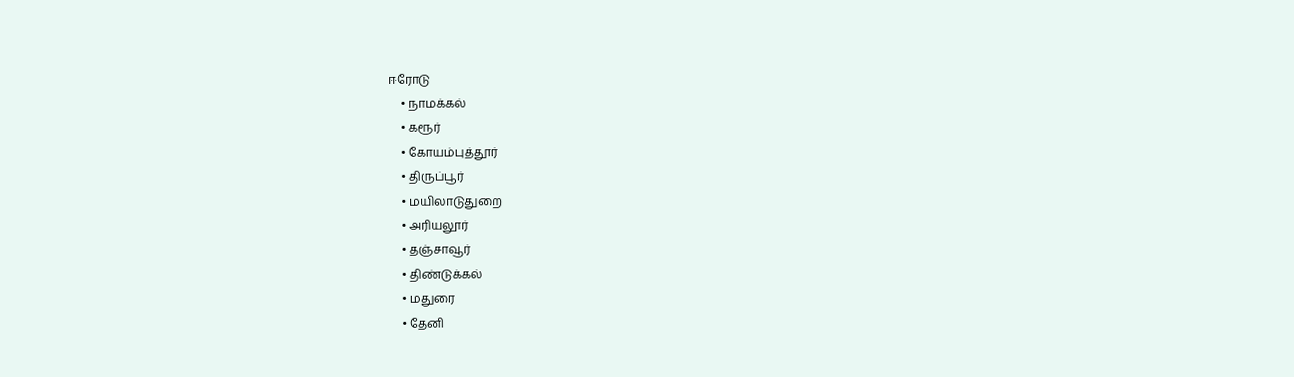ஈரோடு
    • நாமக்கல்
    • கரூர்
    • கோயம்புத்தூர்
    • திருப்பூர்
    • மயிலாடுதுறை
    • அரியலூர்
    • தஞ்சாவூர்
    • திண்டுக்கல்
    • மதுரை
    • தேனி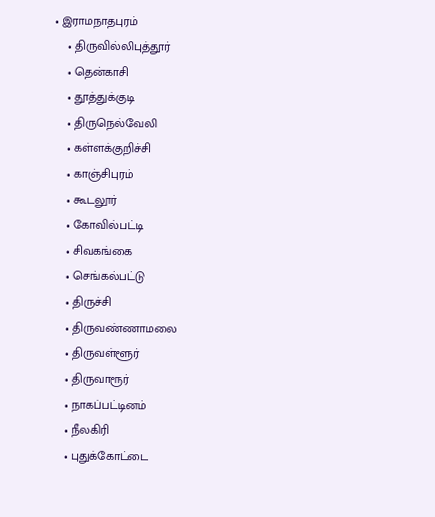• இராமநாதபுரம்
    • திருவில்லிபுத்தூர்
    • தென்காசி
    • தூத்துக்குடி
    • திருநெல்வேலி
    • கள்ளக்குறிச்சி
    • காஞ்சிபுரம்
    • கூடலூர்
    • கோவில்பட்டி
    • சிவகங்கை
    • செங்கல்பட்டு
    • திருச்சி
    • திருவண்ணாமலை
    • திருவள்ளூர்
    • திருவாரூர்
    • நாகப்பட்டினம்
    • நீலகிரி
    • புதுக்கோட்டை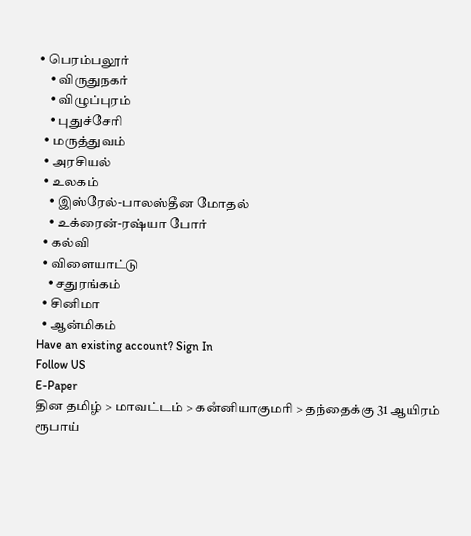• பெரம்பலூர்
    • விருதுநகர்
    • விழுப்புரம்
    • புதுச்சேரி
  • மருத்துவம்
  • அரசியல்
  • உலகம்
    • இஸ்ரேல்-பாலஸ்தீன மோதல்
    • உக்ரைன்-ரஷ்யா போர்
  • கல்வி
  • விளையாட்டு
    • சதுரங்கம்
  • சினிமா
  • ஆன்மிகம்
Have an existing account? Sign In
Follow US
E-Paper
தின தமிழ் > மாவட்டம் > கனஂனியாகுமரி > தந்தைக்கு 31 ஆயிரம் ரூபாய்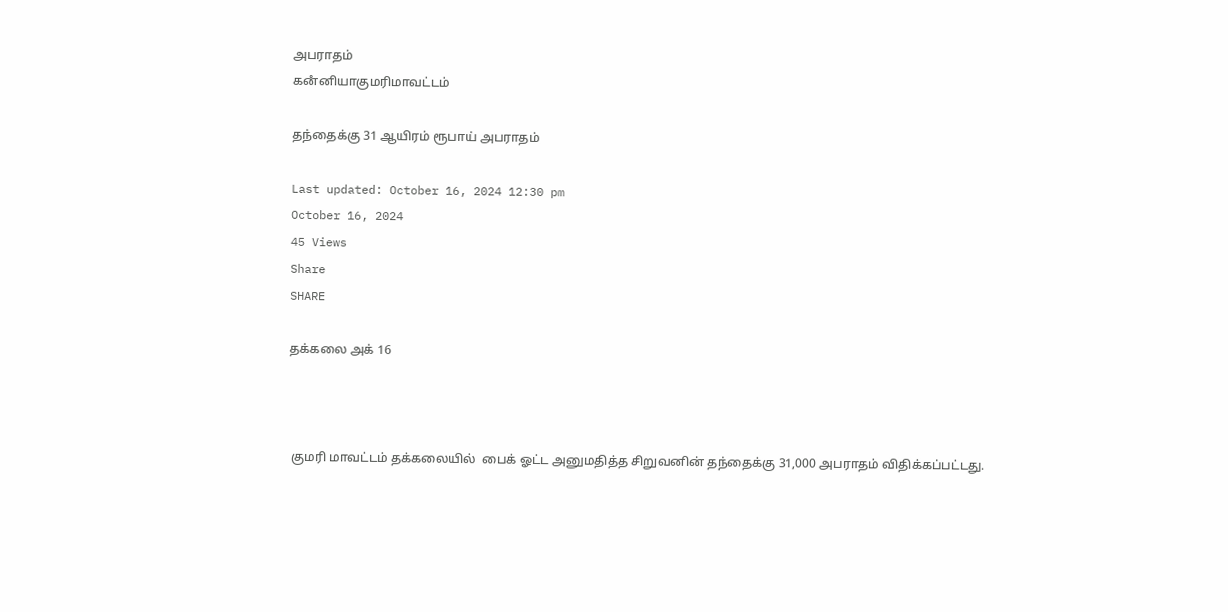அபராதம்
கனஂனியாகுமரிமாவட்டம்

தந்தைக்கு 31 ஆயிரம் ரூபாய் அபராதம்

Last updated: October 16, 2024 12:30 pm
October 16, 2024
45 Views
Share
SHARE

தக்கலை அக் 16



 குமரி மாவட்டம் தக்கலையில்  பைக் ஓட்ட அனுமதித்த சிறுவனின் தந்தைக்கு 31,000 அபராதம் விதிக்கப்பட்டது.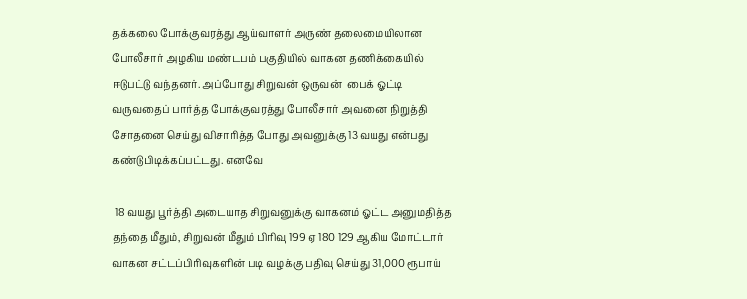தக்கலை போக்குவரத்து ஆய்வாளர் அருண் தலைமையிலான போலீசார் அழகிய மண்டபம் பகுதியில் வாகன தணிக்கையில் ஈடுபட்டு வந்தனர். அப்போது சிறுவன் ஒருவன்  பைக் ஓட்டி வருவதைப் பார்த்த போக்குவரத்து போலீசார் அவனை நிறுத்தி சோதனை செய்து விசாரித்த போது அவனுக்கு 13 வயது என்பது கண்டுபிடிக்கப்பட்டது. எனவே

 18 வயது பூர்த்தி அடையாத சிறுவனுக்கு வாகனம் ஓட்ட அனுமதித்த தந்தை மீதும், சிறுவன் மீதும் பிரிவு 199 ஏ 180 129 ஆகிய மோட்டார் வாகன சட்டப்பிரிவுகளின் படி வழக்கு பதிவு செய்து 31,000 ரூபாய்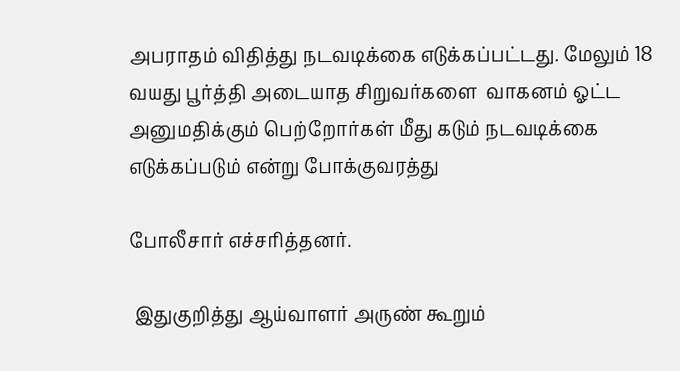அபராதம் விதித்து நடவடிக்கை எடுக்கப்பட்டது. மேலும் 18 வயது பூர்த்தி அடையாத சிறுவர்களை  வாகனம் ஓட்ட அனுமதிக்கும் பெற்றோர்கள் மீது கடும் நடவடிக்கை எடுக்கப்படும் என்று போக்குவரத்து

போலீசார் எச்சரித்தனர்.

 இதுகுறித்து ஆய்வாளர் அருண் கூறும்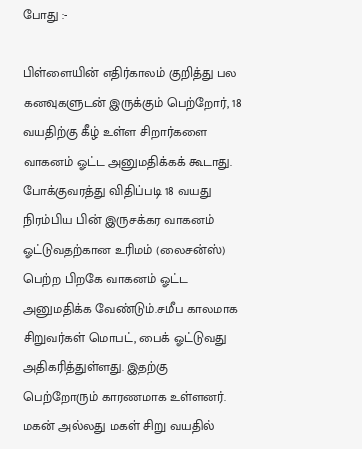போது :-

பிள்ளையின் எதிர்காலம் குறித்து பல கனவுகளுடன் இருக்கும் பெற்றோர், 18 வயதிற்கு கீழ் உள்ள சிறார்களை வாகனம் ஓட்ட அனுமதிக்கக் கூடாது. போக்குவரத்து விதிப்படி 18 வயது நிரம்பிய பின் இருசக்கர வாகனம் ஓட்டுவதற்கான உரிமம் (லைசன்ஸ்) பெற்ற பிறகே வாகனம் ஓட்ட அனுமதிக்க வேண்டும்.சமீப காலமாக சிறுவர்கள் மொபட், பைக் ஓட்டுவது அதிகரித்துள்ளது. இதற்கு பெற்றோரும் காரணமாக உள்ளனர். மகன் அல்லது மகள் சிறு வயதில்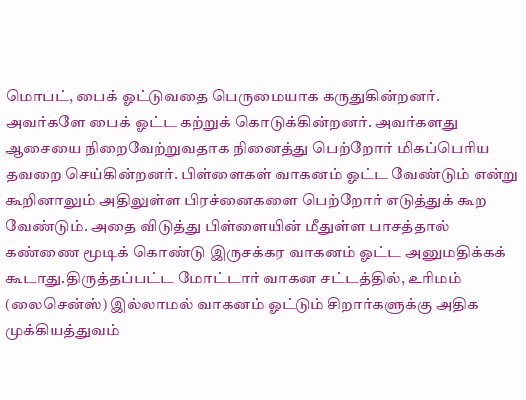மொபட், பைக் ஓட்டுவதை பெருமையாக கருதுகின்றனர். அவர்களே பைக் ஓட்ட கற்றுக் கொடுக்கின்றனர். அவர்களது ஆசையை நிறைவேற்றுவதாக நினைத்து பெற்றோர் மிகப்பெரிய தவறை செய்கின்றனர். பிள்ளைகள் வாகனம் ஓட்ட வேண்டும் என்று கூறினாலும் அதிலுள்ள பிரச்னைகளை பெற்றோர் எடுத்துக் கூற வேண்டும். அதை விடுத்து பிள்ளையின் மீதுள்ள பாசத்தால் கண்ணை மூடிக் கொண்டு இருசக்கர வாகனம் ஓட்ட அனுமதிக்கக் கூடாது.திருத்தப்பட்ட மோட்டார் வாகன சட்டத்தில், உரிமம் (லைசென்ஸ்) இல்லாமல் வாகனம் ஓட்டும் சிறார்களுக்கு அதிக முக்கியத்துவம்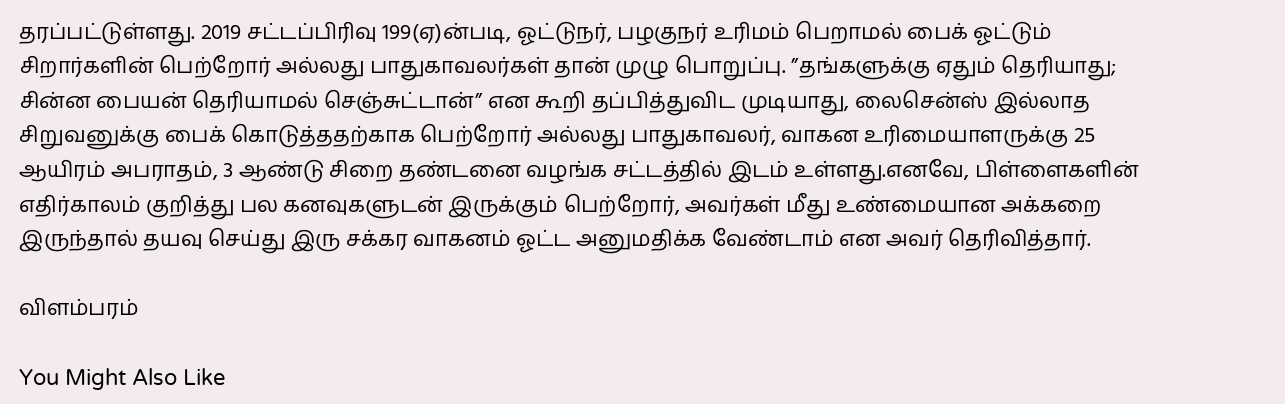தரப்பட்டுள்ளது. 2019 சட்டப்பிரிவு 199(ஏ)ன்படி, ஓட்டுநர், பழகுநர் உரிமம் பெறாமல் பைக் ஓட்டும் சிறார்களின் பெற்றோர் அல்லது பாதுகாவலர்கள் தான் முழு பொறுப்பு. ”தங்களுக்கு ஏதும் தெரியாது; சின்ன பையன் தெரியாமல் செஞ்சுட்டான்” என கூறி தப்பித்துவிட முடியாது, லைசென்ஸ் இல்லாத சிறுவனுக்கு பைக் கொடுத்ததற்காக பெற்றோர் அல்லது பாதுகாவலர், வாகன உரிமையாளருக்கு 25 ஆயிரம் அபராதம், 3 ஆண்டு சிறை தண்டனை வழங்க சட்டத்தில் இடம் உள்ளது.எனவே, பிள்ளைகளின் எதிர்காலம் குறித்து பல கனவுகளுடன் இருக்கும் பெற்றோர், அவர்கள் மீது உண்மையான அக்கறை இருந்தால் தயவு செய்து இரு சக்கர வாகனம் ஓட்ட அனுமதிக்க வேண்டாம் என அவர் தெரிவித்தார்.

விளம்பரம்

You Might Also Like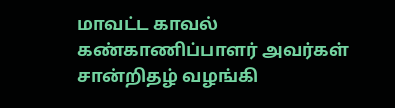மாவட்ட காவல் கண்காணிப்பாளர் அவர்கள் சான்றிதழ் வழங்கி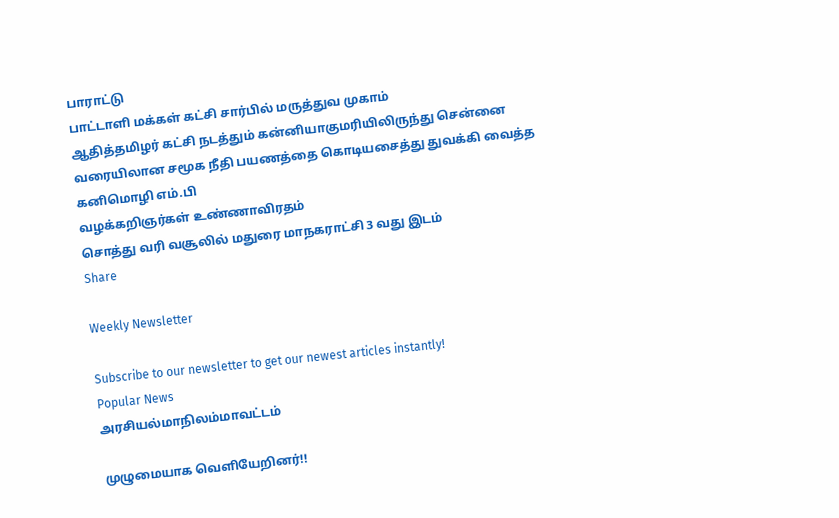பாராட்டு
பாட்டாளி மக்கள் கட்சி சார்பில் மருத்துவ முகாம்
ஆதித்தமிழர் கட்சி நடத்தும் கன்னியாகுமரியிலிருந்து சென்னை வரையிலான சமூக நீதி பயணத்தை கொடியசைத்து துவக்கி வைத்த கனிமொழி எம்.பி
வழக்கறிஞர்கள் உண்ணாவிரதம்
சொத்து வரி வசூலில் மதுரை மாநகராட்சி 3 வது இடம்
Share

Weekly Newsletter

Subscribe to our newsletter to get our newest articles instantly!
Popular News
அரசியல்மாநிலம்மாவட்டம்

முழுமையாக வெளியேறினர்!!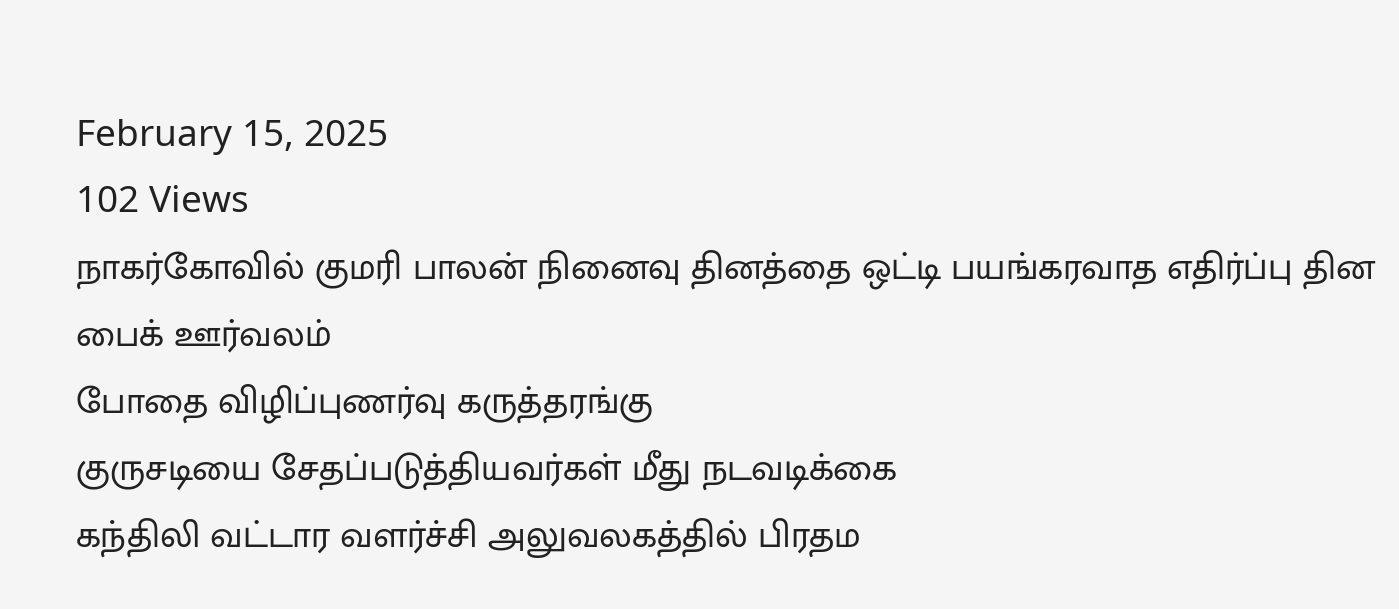February 15, 2025
102 Views
நாகர்கோவில் குமரி பாலன் நினைவு தினத்தை ஒட்டி பயங்கரவாத எதிர்ப்பு தின பைக் ஊர்வலம்
போதை விழிப்புணர்வு கருத்தரங்கு
குருசடியை சேதப்படுத்தியவர்கள் மீது நடவடிக்கை
கந்திலி வட்டார வளர்ச்சி அலுவலகத்தில் பிரதம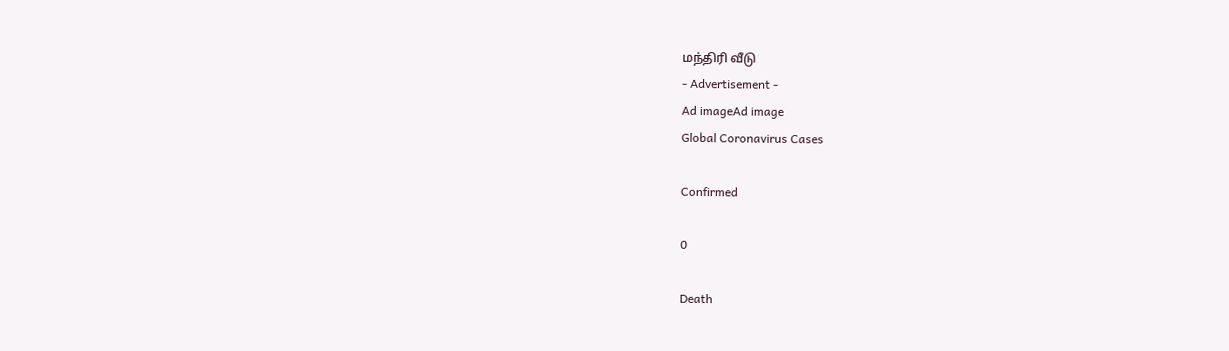மந்திரி வீடு
- Advertisement -
Ad imageAd image
Global Coronavirus Cases

Confirmed

0

Death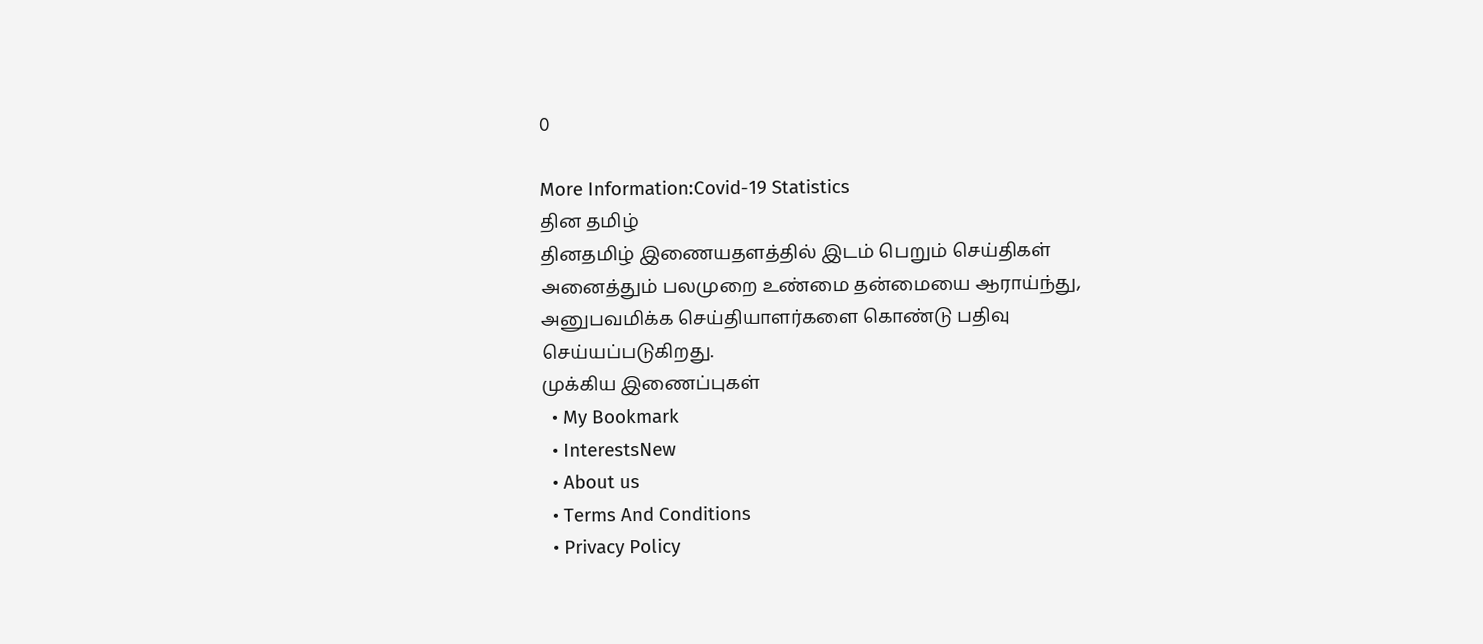0

More Information:Covid-19 Statistics
தின தமிழ்
தினதமிழ் இணையதளத்தில் இடம் பெறும் செய்திகள் அனைத்தும் பலமுறை உண்மை தன்மையை ஆராய்ந்து, அனுபவமிக்க செய்தியாளர்களை கொண்டு பதிவு செய்யப்படுகிறது.
முக்கிய இணைப்புகள்
  • My Bookmark
  • InterestsNew
  • About us
  • Terms And Conditions
  • Privacy Policy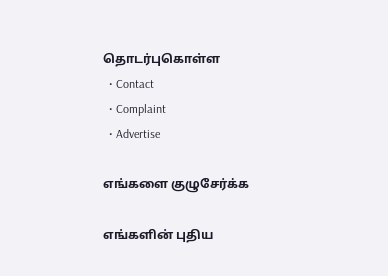தொடர்புகொள்ள
  • Contact
  • Complaint
  • Advertise

எங்களை குழுசேர்க்க

எங்களின் புதிய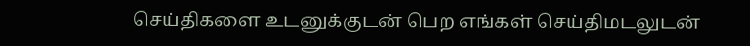செய்திகளை உடனுக்குடன் பெற எங்கள் செய்திமடலுடன்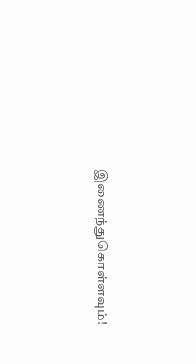இணைந்துகொள்ளவும்!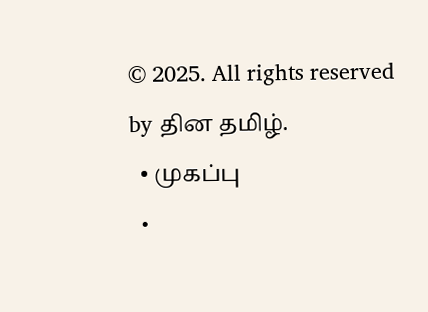© 2025. All rights reserved by தின தமிழ்.
  • முகப்பு
  •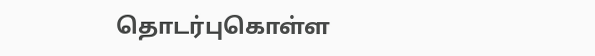தொடர்புகொள்ள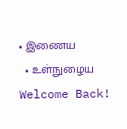• இணைய
  • உள்நுழைய
Welcome Back!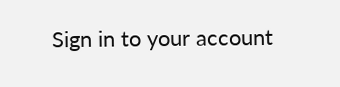Sign in to your account